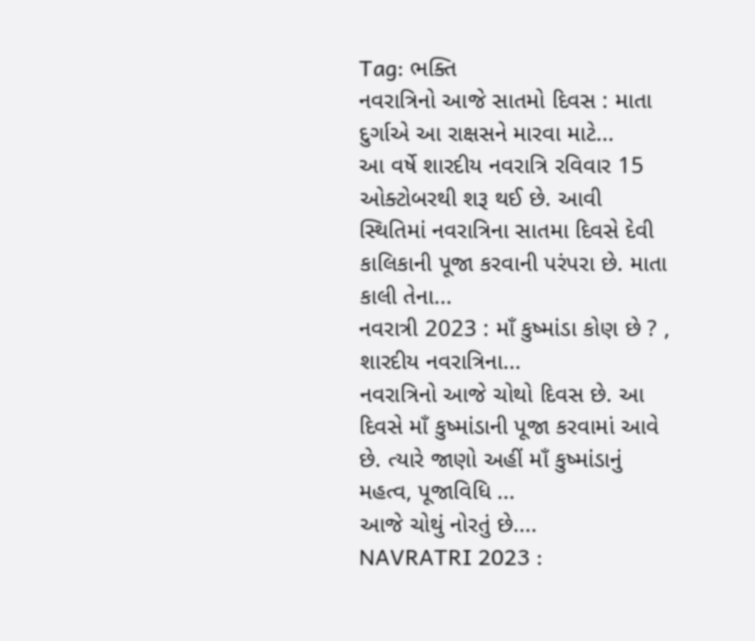Tag: ભક્તિ
નવરાત્રિનો આજે સાતમો દિવસ : માતા દુર્ગાએ આ રાક્ષસને મારવા માટે...
આ વર્ષે શારદીય નવરાત્રિ રવિવાર 15 ઓક્ટોબરથી શરૂ થઈ છે. આવી સ્થિતિમાં નવરાત્રિના સાતમા દિવસે દેવી કાલિકાની પૂજા કરવાની પરંપરા છે. માતા કાલી તેના...
નવરાત્રી 2023 : માઁ કુષ્માંડા કોણ છે ? , શારદીય નવરાત્રિના...
નવરાત્રિનો આજે ચોથો દિવસ છે. આ દિવસે માઁ કુષ્માંડાની પૂજા કરવામાં આવે છે. ત્યારે જાણો અહીં માઁ કુષ્માંડાનું મહત્વ, પૂજાવિધિ ...
આજે ચોથું નોરતું છે....
NAVRATRI 2023 :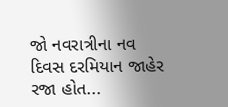જો નવરાત્રીના નવ દિવસ દરમિયાન જાહેર રજા હોત...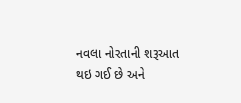નવલા નોરતાની શરૂઆત થઇ ગઈ છે અને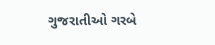ગુજરાતીઓ ગરબે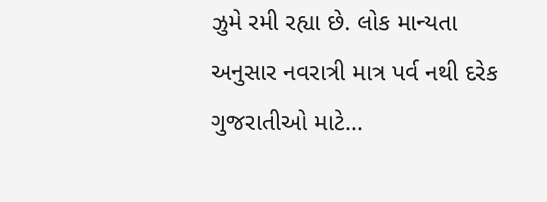ઝુમે રમી રહ્યા છે. લોક માન્યતા અનુસાર નવરાત્રી માત્ર પર્વ નથી દરેક ગુજરાતીઓ માટે...